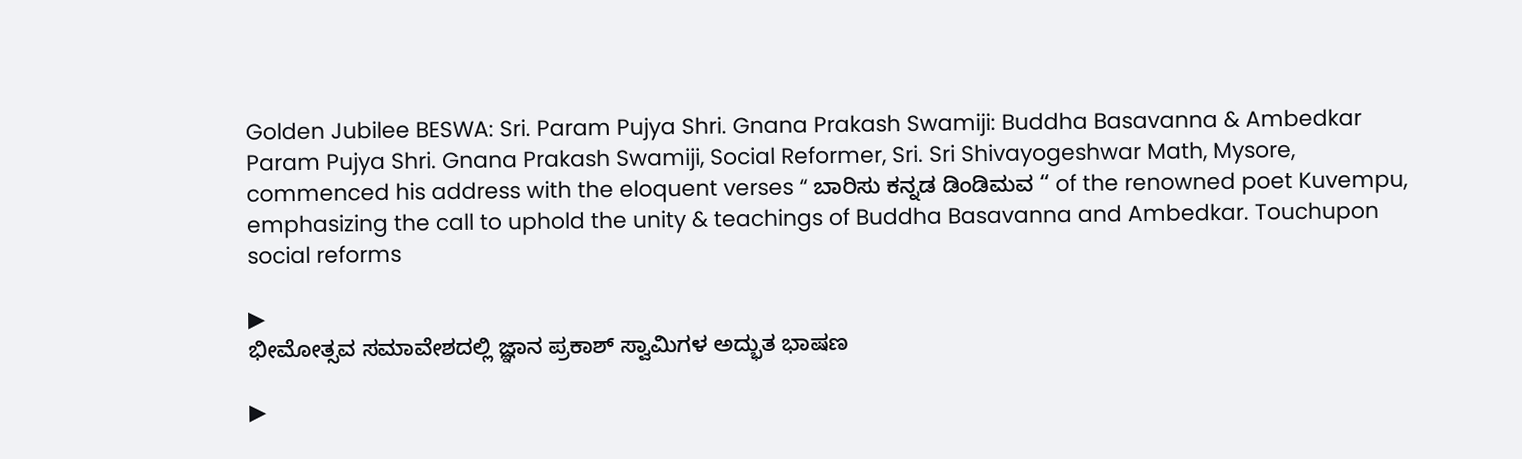Golden Jubilee BESWA: Sri. Param Pujya Shri. Gnana Prakash Swamiji: Buddha Basavanna & Ambedkar
Param Pujya Shri. Gnana Prakash Swamiji, Social Reformer, Sri. Sri Shivayogeshwar Math, Mysore, commenced his address with the eloquent verses “ ಬಾರಿಸು ಕನ್ನಡ ಡಿಂಡಿಮವ “ of the renowned poet Kuvempu, emphasizing the call to uphold the unity & teachings of Buddha Basavanna and Ambedkar. Touchupon social reforms

▶
ಭೀಮೋತ್ಸವ ಸಮಾವೇಶದಲ್ಲಿ ಜ್ಞಾನ ಪ್ರಕಾಶ್ ಸ್ವಾಮಿಗಳ ಅದ್ಭುತ ಭಾಷಣ

▶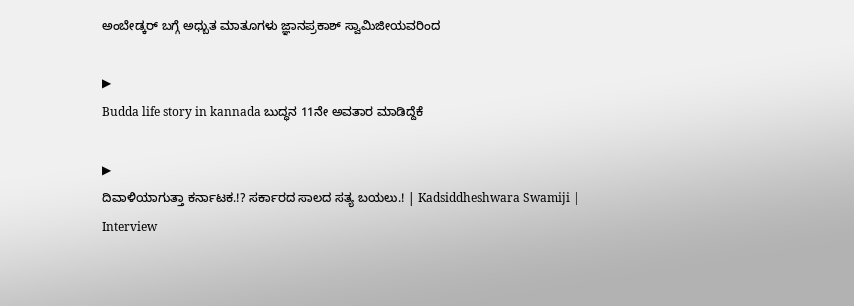ಅಂಬೇಡ್ಕರ್ ಬಗ್ಗೆ ಅಧ್ಬುತ ಮಾತೂಗಳು ಜ್ಞಾನಪ್ರಕಾಶ್ ಸ್ವಾಮಿಜೀಯವರಿಂದ

▶
Budda life story in kannada ಬುದ್ಧನ 11ನೇ ಅವತಾರ ಮಾಡಿದ್ದೆಕೆ

▶
ದಿವಾಳಿಯಾಗುತ್ತಾ ಕರ್ನಾಟಕ.!? ಸರ್ಕಾರದ ಸಾಲದ ಸತ್ಯ ಬಯಲು.! | Kadsiddheshwara Swamiji | Interview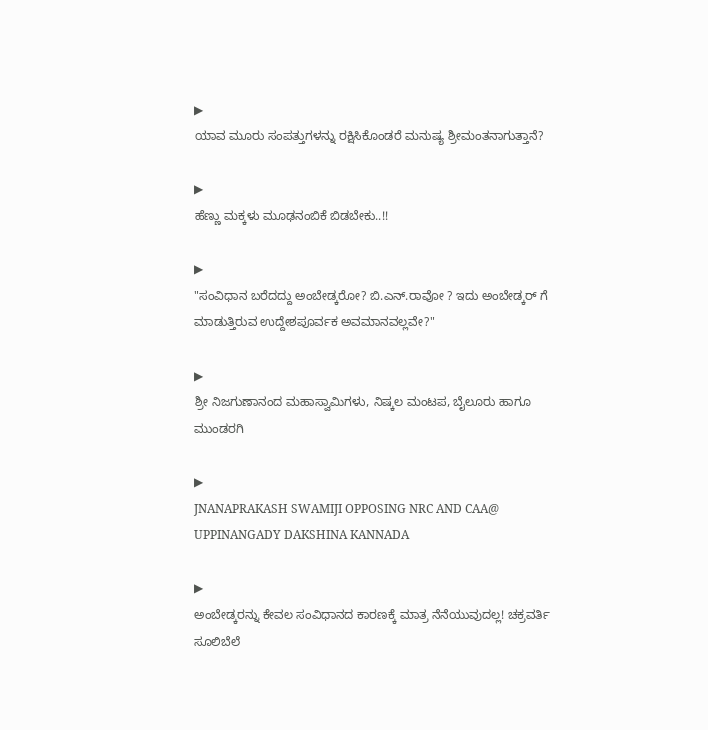▶
ಯಾವ ಮೂರು ಸಂಪತ್ತುಗಳನ್ನು ರಕ್ಷಿಸಿಕೊಂಡರೆ ಮನುಷ್ಯ ಶ್ರೀಮಂತನಾಗುತ್ತಾನೆ?

▶
ಹೆಣ್ಣು ಮಕ್ಕಳು ಮೂಢನಂಬಿಕೆ ಬಿಡಬೇಕು..!!

▶
"ಸಂವಿಧಾನ ಬರೆದದ್ದು ಅಂಬೇಡ್ಕರೋ? ಬಿ.ಎನ್.ರಾವೋ ? ಇದು ಅಂಬೇಡ್ಕರ್ ಗೆ ಮಾಡುತ್ತಿರುವ ಉದ್ದೇಶಪೂರ್ವಕ ಅವಮಾನವಲ್ಲವೇ?"

▶
ಶ್ರೀ ನಿಜಗುಣಾನಂದ ಮಹಾಸ್ವಾಮಿಗಳು, ನಿಷ್ಕಲ ಮಂಟಪ, ಬೈಲೂರು ಹಾಗೂ ಮುಂಡರಗಿ

▶
JNANAPRAKASH SWAMIJI OPPOSING NRC AND CAA@ UPPINANGADY DAKSHINA KANNADA

▶
ಅಂಬೇಡ್ಕರನ್ನು ಕೇವಲ ಸಂವಿಧಾನದ ಕಾರಣಕ್ಕೆ ಮಾತ್ರ ನೆನೆಯುವುದಲ್ಲ! ಚಕ್ರವರ್ತಿ ಸೂಲಿಬೆಲೆ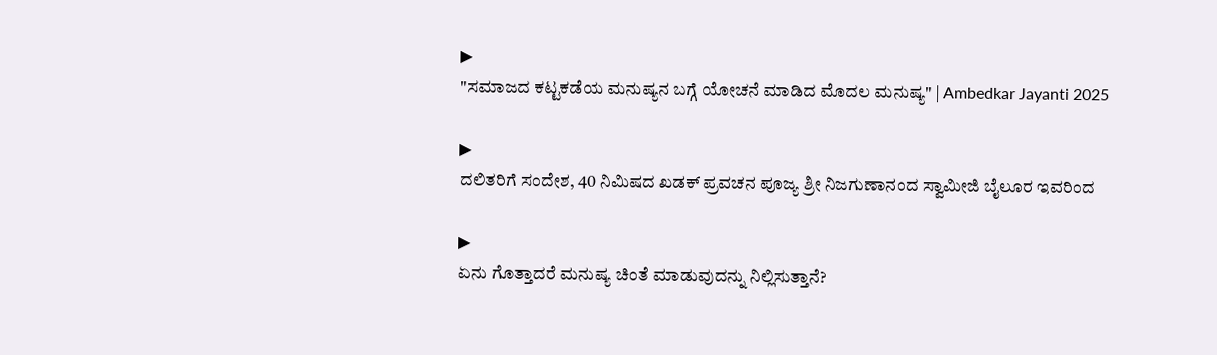▶
"ಸಮಾಜದ ಕಟ್ಟಕಡೆಯ ಮನುಷ್ಯನ ಬಗ್ಗೆ ಯೋಚನೆ ಮಾಡಿದ ಮೊದಲ ಮನುಷ್ಯ" | Ambedkar Jayanti 2025

▶
ದಲಿತರಿಗೆ ಸಂದೇಶ, 40 ನಿಮಿಷದ ಖಡಕ್ ಪ್ರವಚನ ಪೂಜ್ಯ ಶ್ರೀ ನಿಜಗುಣಾನಂದ ಸ್ವಾಮೀಜಿ ಬೈಲೂರ ಇವರಿಂದ

▶
ಏನು ಗೊತ್ತಾದರೆ ಮನುಷ್ಯ ಚಿಂತೆ ಮಾಡುವುದನ್ನು ನಿಲ್ಲಿಸುತ್ತಾನೆ?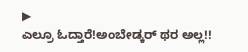▶
ಎಲ್ರೂ ಓದ್ತಾರೆ!ಅಂಬೇಡ್ಕರ್ ಥರ ಅಲ್ಲ!!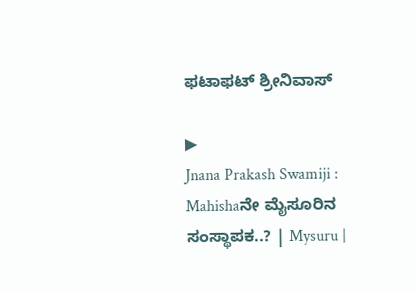ಫಟಾಫಟ್ ಶ್ರೀನಿವಾಸ್

▶
Jnana Prakash Swamiji : Mahishaನೇ ಮೈಸೂರಿನ ಸಂಸ್ಥಾಪಕ..? | Mysuru |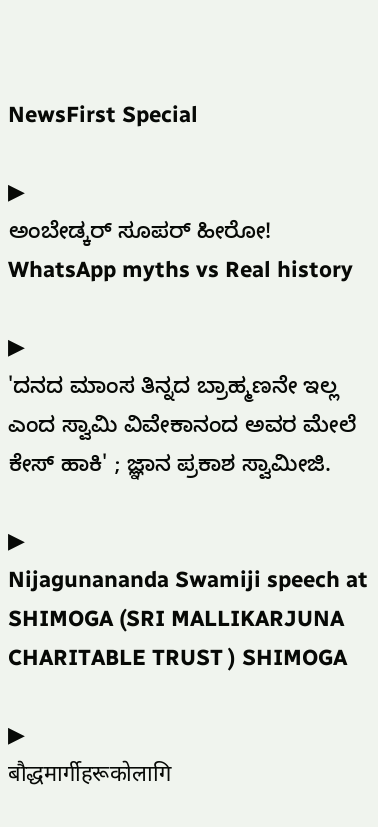NewsFirst Special

▶
ಅಂಬೇಡ್ಕರ್ ಸೂಪರ್ ಹೀರೋ! WhatsApp myths vs Real history

▶
'ದನದ ಮಾಂಸ ತಿನ್ನದ ಬ್ರಾಹ್ಮಣನೇ ಇಲ್ಲ ಎಂದ ಸ್ವಾಮಿ ವಿವೇಕಾನಂದ ಅವರ ಮೇಲೆ ಕೇಸ್ ಹಾಕಿ' ; ಜ್ಞಾನ ಪ್ರಕಾಶ ಸ್ವಾಮೀಜಿ.

▶
Nijagunananda Swamiji speech at SHIMOGA (SRI MALLIKARJUNA CHARITABLE TRUST ) SHIMOGA

▶
बौद्धमार्गीहरूकोलागि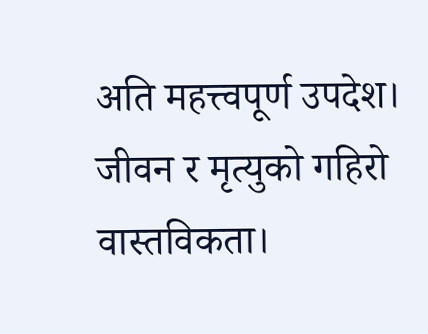अति महत्त्वपूर्ण उपदेश। जीवन र मृत्युको गहिरो वास्तविकता।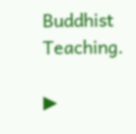Buddhist Teaching.

▶